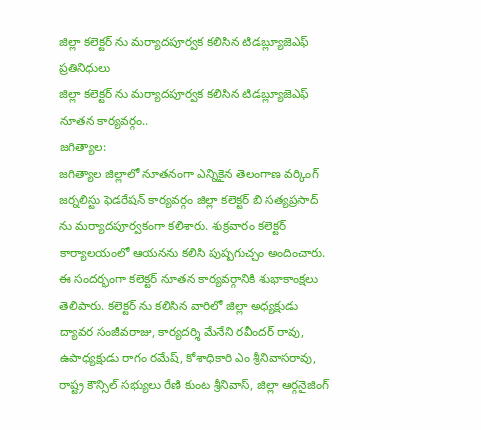జిల్లా కలెక్టర్ ను మర్యాదపూర్వక కలిసిన టిడబ్ల్యూజెఎఫ్ ప్రతినిధులు
జిల్లా కలెక్టర్ ను మర్యాదపూర్వక కలిసిన టిడబ్ల్యూజెఎఫ్ నూతన కార్యవర్గం..
జగిత్యాల:
జగిత్యాల జిల్లాలో నూతనంగా ఎన్నికైన తెలంగాణ వర్కింగ్ జర్నలిస్టు ఫెడరేషన్ కార్యవర్గం జిల్లా కలెక్టర్ బి సత్యప్రసాద్ ను మర్యాదపూర్వకంగా కలిశారు. శుక్రవారం కలెక్టర్ కార్యాలయంలో ఆయనను కలిసి పుష్పగుచ్చం అందించారు. ఈ సందర్భంగా కలెక్టర్ నూతన కార్యవర్గానికి శుభాకాంక్షలు తెలిపారు. కలెక్టర్ ను కలిసిన వారిలో జిల్లా అధ్యక్షుడు ద్యావర సంజీవరాజు, కార్యదర్శి మేనేని రవీందర్ రావు, ఉపాధ్యక్షుడు రాగం రమేష్, కోశాధికారి ఎం శ్రీనివాసరావు, రాష్ట్ర కౌన్సిల్ సభ్యులు రేణి కుంట శ్రీనివాస్, జిల్లా ఆర్గనైజింగ్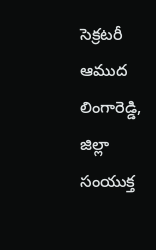సెక్రటరీ ఆముద లింగారెడ్డి, జిల్లా సంయుక్త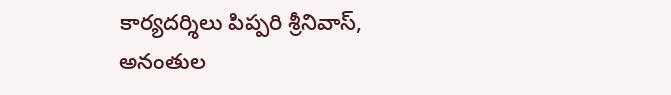కార్యదర్శిలు పిప్పరి శ్రీనివాస్, అనంతుల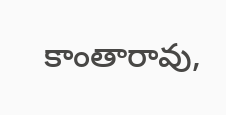కాంతారావు,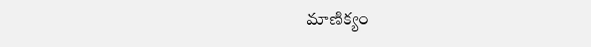మాణిక్యం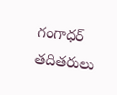గంగాధర్ తదితరులు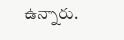ఉన్నారు.